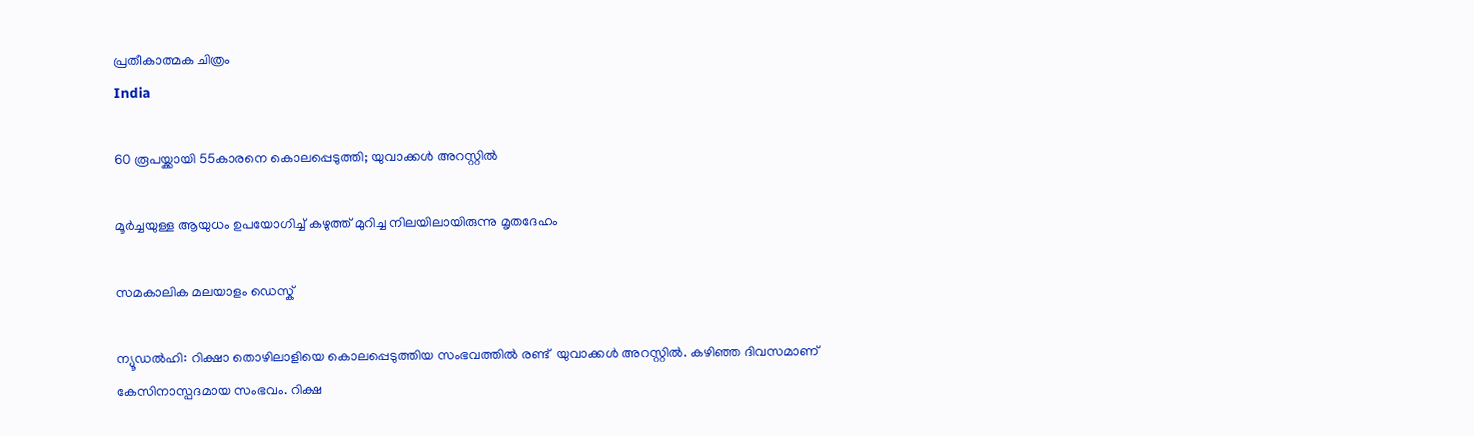പ്രതീകാത്മക ചിത്രം
India

60 രൂപയ്ക്കായി 55കാരനെ കൊലപ്പെടുത്തി; യുവാക്കള്‍ അറസ്റ്റില്‍

മൂര്‍ച്ചയുള്ള ആയുധം ഉപയോഗിച്ച് കഴുത്ത് മുറിച്ച നിലയിലായിരുന്നു മൃതദേഹം

സമകാലിക മലയാളം ഡെസ്ക്

ന്യൂഡല്‍ഹി: റിക്ഷാ തൊഴിലാളിയെ കൊലപ്പെടുത്തിയ സംഭവത്തില്‍ രണ്ട്  യുവാക്കള്‍ അറസ്റ്റില്‍. കഴിഞ്ഞ ദിവസമാണ് കേസിനാസ്പദമായ സംഭവം. റിക്ഷ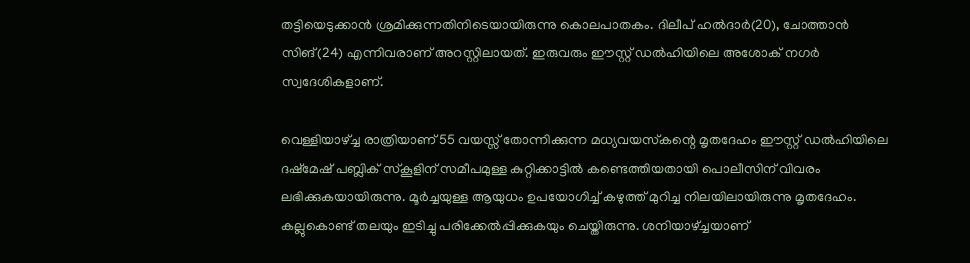തട്ടിയെടുക്കാന്‍ ശ്രമിക്കുന്നതിനിടെയായിരുന്നു കൊലപാതകം. ദിലീപ് ഹല്‍ദാര്‍(20), ചോത്താന്‍ സിങ്(24) എന്നിവരാണ് അറസ്റ്റിലായത്. ഇരുവരും ഈസ്റ്റ് ഡല്‍ഹിയിലെ അശോക് നഗര്‍ സ്വദേശികളാണ്.

വെള്ളിയാഴ്ച്ച രാത്രിയാണ് 55 വയസ്സ് തോന്നിക്കുന്ന മധ്യവയസ്‌കന്റെ മൃതദേഹം ഈസ്റ്റ് ഡല്‍ഹിയിലെ ദഷ്‌മേഷ് പബ്ലിക് സ്‌കൂളിന് സമീപമുള്ള കുറ്റിക്കാട്ടില്‍ കണ്ടെത്തിയതായി പൊലീസിന് വിവരം ലഭിക്കുകയായിരുന്നു. മൂര്‍ച്ചയുള്ള ആയുധം ഉപയോഗിച്ച് കഴുത്ത് മുറിച്ച നിലയിലായിരുന്നു മൃതദേഹം. കല്ലുകൊണ്ട് തലയും ഇടിച്ചു പരിക്കേല്‍പ്പിക്കുകയും ചെയ്തിരുന്നു. ശനിയാഴ്ച്ചയാണ്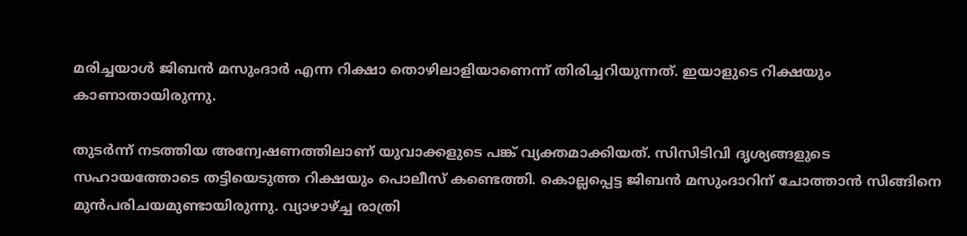മരിച്ചയാള്‍ ജിബന്‍ മസുംദാര്‍ എന്ന റിക്ഷാ തൊഴിലാളിയാണെന്ന് തിരിച്ചറിയുന്നത്. ഇയാളുടെ റിക്ഷയും കാണാതായിരുന്നു.

തുടര്‍ന്ന് നടത്തിയ അന്വേഷണത്തിലാണ് യുവാക്കളുടെ പങ്ക് വ്യക്തമാക്കിയത്. സിസിടിവി ദൃശ്യങ്ങളുടെ സഹായത്തോടെ തട്ടിയെടുത്ത റിക്ഷയും പൊലീസ് കണ്ടെത്തി. കൊല്ലപ്പെട്ട ജിബന്‍ മസുംദാറിന് ചോത്താന്‍ സിങ്ങിനെ മുന്‍പരിചയമുണ്ടായിരുന്നു. വ്യാഴാഴ്ച്ച രാത്രി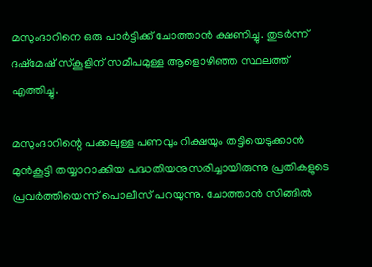മസുംദാറിനെ ഒരു പാര്‍ട്ടിക്ക് ചോത്താന്‍ ക്ഷണിച്ചു. തുടര്‍ന്ന് ദഷ്‌മേഷ് സ്‌കൂളിന് സമീപമുള്ള ആളൊഴിഞ്ഞ സ്ഥലത്ത് എത്തിച്ചു.

മസുംദാറിന്റെ പക്കലുള്ള പണവും റിക്ഷയും തട്ടിയെടുക്കാന്‍ മുന്‍കൂട്ടി തയ്യാറാക്കിയ പദ്ധതിയനുസരിച്ചായിരുന്നു പ്രതികളുടെ പ്രവര്‍ത്തിയെന്ന് പൊലീസ് പറയുന്നു. ചോത്താന്‍ സിങ്ങില്‍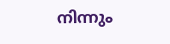നിന്നും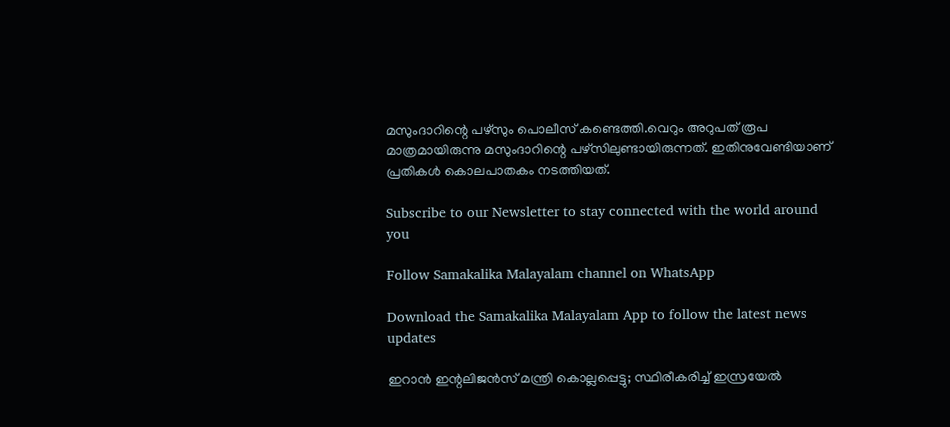മസുംദാറിന്റെ പഴ്‌സും പൊലീസ് കണ്ടെത്തി.വെറും അറുപത് രൂപ മാത്രമായിരുന്നു മസുംദാറിന്റെ പഴ്‌സിലുണ്ടായിരുന്നത്. ഇതിനുവേണ്ടിയാണ് പ്രതികള്‍ കൊലപാതകം നടത്തിയത്.

Subscribe to our Newsletter to stay connected with the world around you

Follow Samakalika Malayalam channel on WhatsApp

Download the Samakalika Malayalam App to follow the latest news updates

ഇറാന്‍ ഇന്റലിജന്‍സ് മന്ത്രി കൊല്ലപ്പെട്ടു; സ്ഥിരീകരിച്ച് ഇസ്രയേല്‍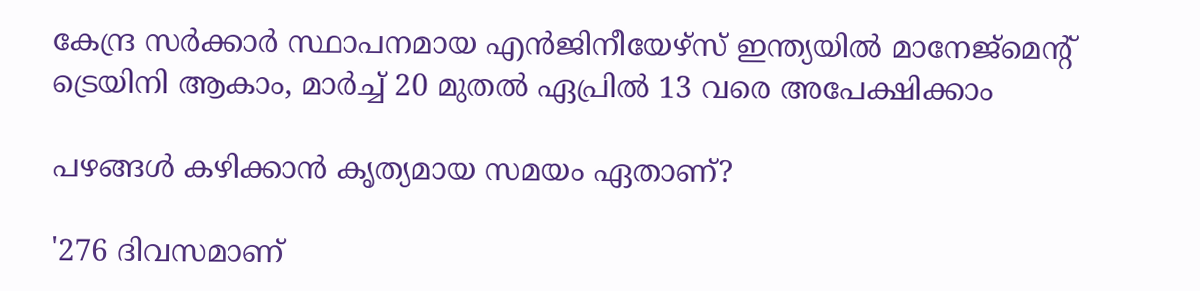കേന്ദ്ര സർക്കാർ സ്ഥാപനമായ എൻജിനീയേഴ്സ് ഇന്ത്യയിൽ മാനേജ്മെന്റ് ട്രെയിനി ആകാം, മാർച്ച് 20 മുതൽ ഏപ്രിൽ 13 വരെ അപേക്ഷിക്കാം

പഴങ്ങൾ കഴിക്കാൻ കൃത്യമായ സമയം ഏതാണ്?

'276 ദിവസമാണ്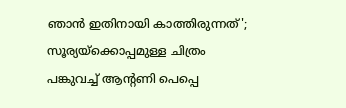ഞാൻ ഇതിനായി കാത്തിരുന്നത്'; സൂര്യയ്ക്കൊപ്പമുള്ള ചിത്രം പങ്കുവച്ച് ആന്റണി പെപ്പെ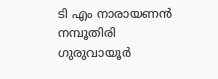ടി എം നാരായണന്‍ നമ്പൂതിരി ഗുരുവായൂര്‍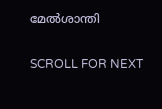മേല്‍ശാന്തി

SCROLL FOR NEXT